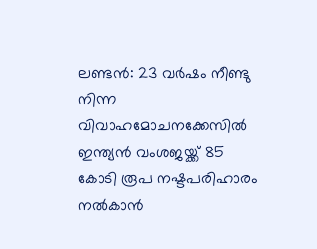ലണ്ടൻ: 23 വർഷം നീണ്ടു നിന്ന വിവാഹമോചനക്കേസിൽ ഇന്ത്യൻ വംശജയ്ക്ക് 85 കോടി രൂപ നഷ്ടപരിഹാരം നൽകാൻ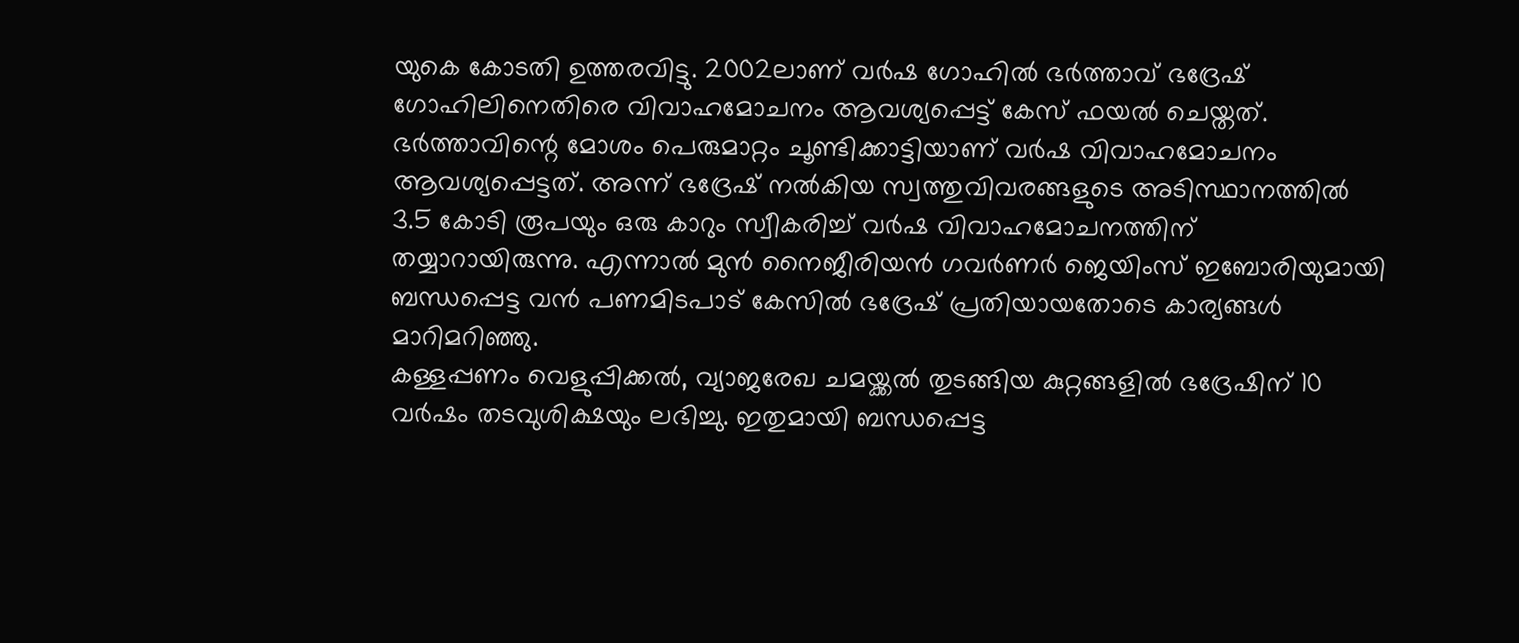യുകെ കോടതി ഉത്തരവിട്ടു. 2002ലാണ് വർഷ ഗോഹിൽ ഭർത്താവ് ഭദ്രേഷ് ഗോഹിലിനെതിരെ വിവാഹമോചനം ആവശ്യപ്പെട്ട് കേസ് ഫയൽ ചെയ്തത്.
ഭർത്താവിന്റെ മോശം പെരുമാറ്റം ചൂണ്ടിക്കാട്ടിയാണ് വർഷ വിവാഹമോചനം ആവശ്യപ്പെട്ടത്. അന്ന് ഭദ്രേഷ് നൽകിയ സ്വത്തുവിവരങ്ങളുടെ അടിസ്ഥാനത്തിൽ 3.5 കോടി രൂപയും ഒരു കാറും സ്വീകരിച്ച് വർഷ വിവാഹമോചനത്തിന് തയ്യാറായിരുന്നു. എന്നാൽ മുൻ നൈജീരിയൻ ഗവർണർ ജെയിംസ് ഇബോരിയുമായി ബന്ധപ്പെട്ട വൻ പണമിടപാട് കേസിൽ ഭദ്രേഷ് പ്രതിയായതോടെ കാര്യങ്ങൾ മാറിമറിഞ്ഞു.
കള്ളപ്പണം വെളുപ്പിക്കൽ, വ്യാജരേഖ ചമയ്ക്കൽ തുടങ്ങിയ കുറ്റങ്ങളിൽ ഭദ്രേഷിന് 10 വർഷം തടവുശിക്ഷയും ലഭിച്ചു. ഇതുമായി ബന്ധപ്പെട്ട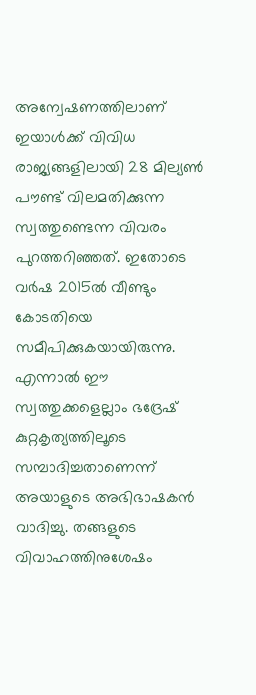അന്വേഷണത്തിലാണ് ഇയാൾക്ക് വിവിധ രാജ്യങ്ങളിലായി 28 മില്യൺ പൗണ്ട് വിലമതിക്കുന്ന സ്വത്തുണ്ടെന്ന വിവരം പുറത്തറിഞ്ഞത്. ഇതോടെ വർഷ 2015ൽ വീണ്ടും കോടതിയെ സമീപിക്കുകയായിരുന്നു.
എന്നാൽ ഈ സ്വത്തുക്കളെല്ലാം ഭദ്രേഷ് കുറ്റകൃത്യത്തിലൂടെ സമ്പാദിച്ചതാണെന്ന് അയാളുടെ അഭിഭാഷകൻ വാദിച്ചു. തങ്ങളുടെ വിവാഹത്തിനുശേഷം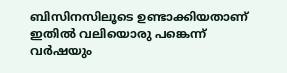ബിസിനസിലൂടെ ഉണ്ടാക്കിയതാണ് ഇതിൽ വലിയൊരു പങ്കെന്ന് വർഷയും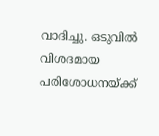വാദിച്ചു. ഒടുവിൽ വിശദമായ പരിശോധനയ്ക്ക്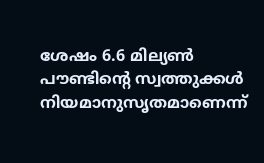ശേഷം 6.6 മില്യൺ പൗണ്ടിന്റെ സ്വത്തുക്കൾ നിയമാനുസൃതമാണെന്ന്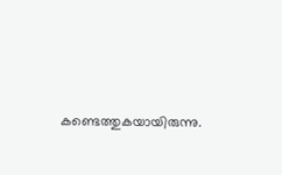കണ്ടെത്തുകയായിരുന്നു.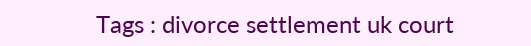Tags : divorce settlement uk court